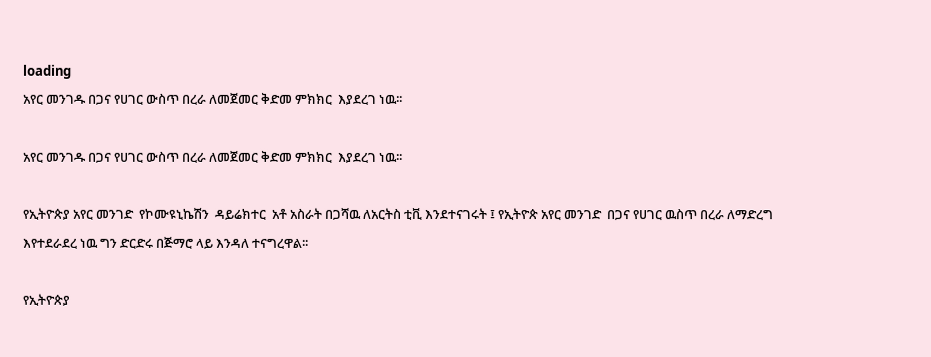loading
አየር መንገዱ በጋና የሀገር ውስጥ በረራ ለመጀመር ቅድመ ምክክር  እያደረገ ነዉ፡፡

አየር መንገዱ በጋና የሀገር ውስጥ በረራ ለመጀመር ቅድመ ምክክር  እያደረገ ነዉ፡፡

የኢትዮጵያ አየር መንገድ  የኮሙዩኒኬሽን  ዳይሬክተር  አቶ አስራት በጋሻዉ ለአርትስ ቲቪ እንደተናገሩት ፤ የኢትዮጵ አየር መንገድ  በጋና የሀገር ዉስጥ በረራ ለማድረግ እየተደራደረ ነዉ ግን ድርድሩ በጅማሮ ላይ እንዳለ ተናግረዋል፡፡

የኢትዮጵያ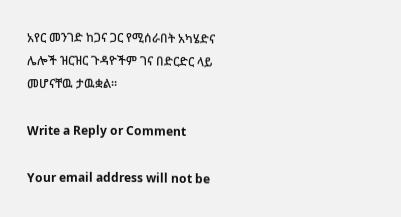አየር መንገድ ከጋና ጋር የሚሰራበት አካሄድና ሌሎች ዝርዝር ጉዳዮችም ገና በድርድር ላይ መሆናቸዉ ታዉቋል፡፡

Write a Reply or Comment

Your email address will not be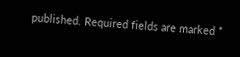published. Required fields are marked *